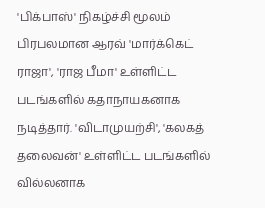'பிக்பாஸ்' நிகழ்ச்சி மூலம் பிரபலமான ஆரவ் 'மார்க்கெட் ராஜா', 'ராஜ பீமா' உள்ளிட்ட படங்களில் கதாநாயகனாக நடித்தார். 'விடாமுயற்சி', 'கலகத் தலைவன்' உள்ளிட்ட படங்களில் வில்லனாக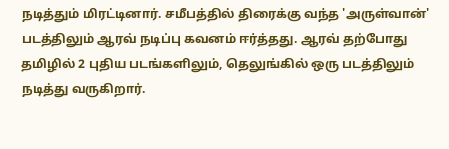நடித்தும் மிரட்டினார். சமீபத்தில் திரைக்கு வந்த 'அருள்வான்' படத்திலும் ஆரவ் நடிப்பு கவனம் ஈர்த்தது. ஆரவ் தற்போது தமிழில் 2 புதிய படங்களிலும், தெலுங்கில் ஒரு படத்திலும் நடித்து வருகிறார்.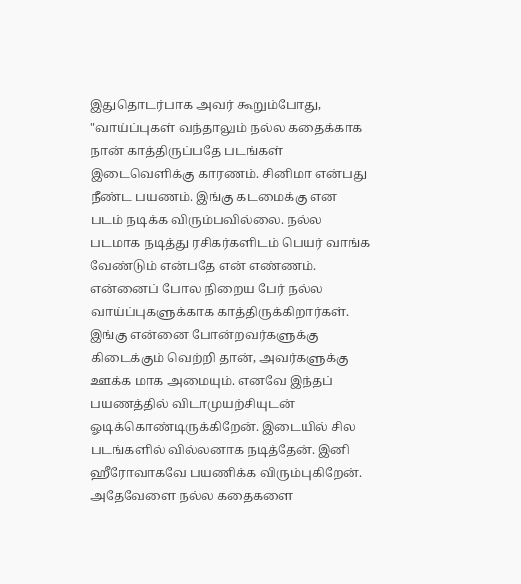இதுதொடர்பாக அவர் கூறும்போது, "வாய்ப்புகள் வந்தாலும் நல்ல கதைக்காக நான் காத்திருப்பதே படங்கள் இடைவெளிக்கு காரணம். சினிமா என்பது நீண்ட பயணம். இங்கு கடமைக்கு என படம் நடிக்க விரும்பவில்லை. நல்ல படமாக நடித்து ரசிகர்களிடம் பெயர் வாங்க வேண்டும் என்பதே என் எண்ணம். என்னைப் போல நிறைய பேர் நல்ல வாய்ப்புகளுக்காக காத்திருக்கிறார்கள். இங்கு என்னை போன்றவர்களுக்கு கிடைக்கும் வெற்றி தான், அவர்களுக்கு ஊக்க மாக அமையும். எனவே இந்தப் பயணத்தில் விடாமுயற்சியுடன் ஓடிக்கொண்டிருக்கிறேன். இடையில் சில படங்களில் வில்லனாக நடித்தேன். இனி ஹீரோவாகவே பயணிக்க விரும்புகிறேன். அதேவேளை நல்ல கதைகளை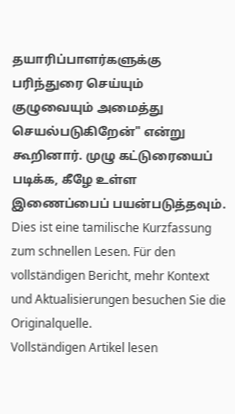தயாரிப்பாளர்களுக்கு பரிந்துரை செய்யும் குழுவையும் அமைத்து செயல்படுகிறேன்" என்று கூறினார். முழு கட்டுரையைப் படிக்க, கீழே உள்ள இணைப்பைப் பயன்படுத்தவும்.
Dies ist eine tamilische Kurzfassung zum schnellen Lesen. Für den vollständigen Bericht, mehr Kontext und Aktualisierungen besuchen Sie die Originalquelle.
Vollständigen Artikel lesen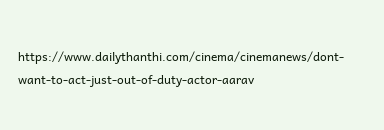https://www.dailythanthi.com/cinema/cinemanews/dont-want-to-act-just-out-of-duty-actor-aarav